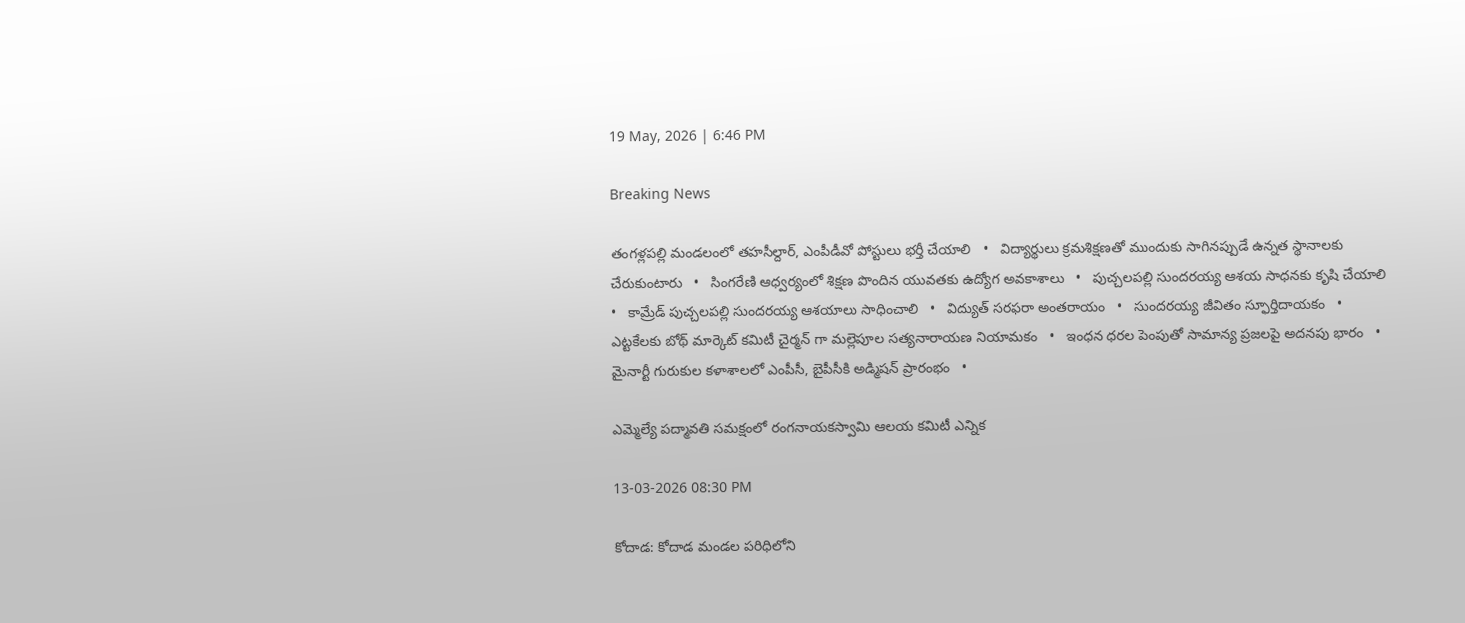19 May, 2026 | 6:46 PM

Breaking News

తంగళ్లపల్లి మండలంలో తహసీల్దార్, ఎంపీడీవో పోస్టులు భర్తీ చేయాలి   •   విద్యార్థులు క్రమశిక్షణతో ముందుకు సాగినప్పుడే ఉన్నత స్థానాలకు చేరుకుంటారు   •   సింగరేణి ఆధ్వర్యంలో శిక్షణ పొందిన యువతకు ఉద్యోగ అవకాశాలు   •   పుచ్చలపల్లి సుందరయ్య ఆశయ సాధనకు కృషి చేయాలి   •   కామ్రేడ్ పుచ్చలపల్లి సుందరయ్య ఆశయాలు సాధించాలి   •   విద్యుత్ సరఫరా అంతరాయం   •   సుందరయ్య జీవితం స్ఫూర్తిదాయకం   •   ఎట్టకేలకు బోథ్ మార్కెట్ కమిటీ చైర్మన్ గా మల్లెపూల సత్యనారాయణ నియామకం   •   ఇంధన ధరల పెంపుతో సామాన్య ప్రజలపై అదనపు భారం   •   మైనార్టీ గురుకుల కళాశాలలో ఎంపీసీ, బైపీసీకి అడ్మిషన్ ప్రారంభం   •

ఎమ్మెల్యే పద్మావతి సమక్షంలో రంగనాయకస్వామి ఆలయ కమిటీ ఎన్నిక

13-03-2026 08:30 PM

కోదాడ: కోదాడ మండల పరిధిలోని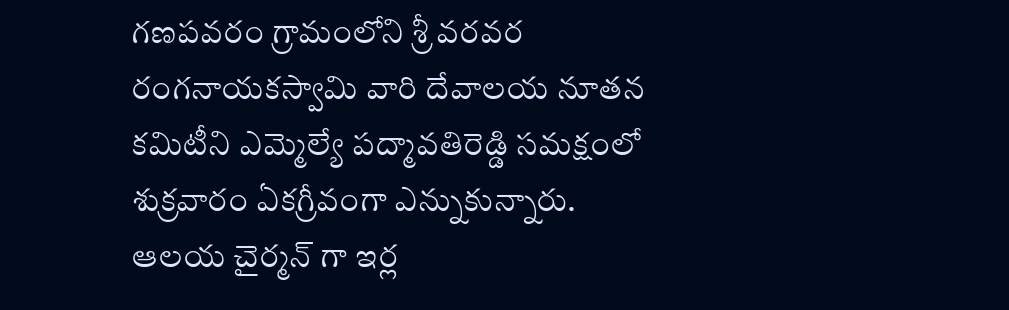గణపవరం గ్రామంలోని శ్రీ వరవర రంగనాయకస్వామి వారి దేవాలయ నూతన కమిటీని ఎమ్మెల్యే పద్మావతిరెడ్డి సమక్షంలో శుక్రవారం ఏకగ్రీవంగా ఎన్నుకున్నారు. ఆలయ చైర్మన్ గా ఇర్ల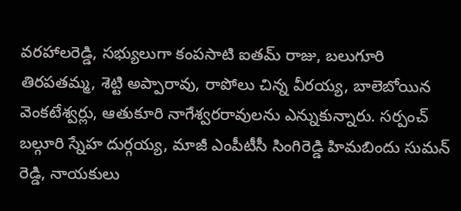వరహాలరెడ్డి, సభ్యులుగా కంపసాటి ఐతమ్ రాజు, బలుగూరి తిరపతమ్మ, శెట్టి అప్పారావు, రాపోలు చిన్న వీరయ్య, బాలెబోయిన వెంకటేశ్వర్లు, ఆతుకూరి నాగేశ్వరరావులను ఎన్నుకున్నారు. సర్పంచ్ బల్గూరి స్నేహ దుర్గయ్య, మాజీ ఎంపీటీసీ సింగిరెడ్డి హిమబిందు సుమన్ రెడ్డి, నాయకులు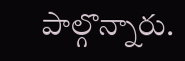పాల్గొన్నారు.